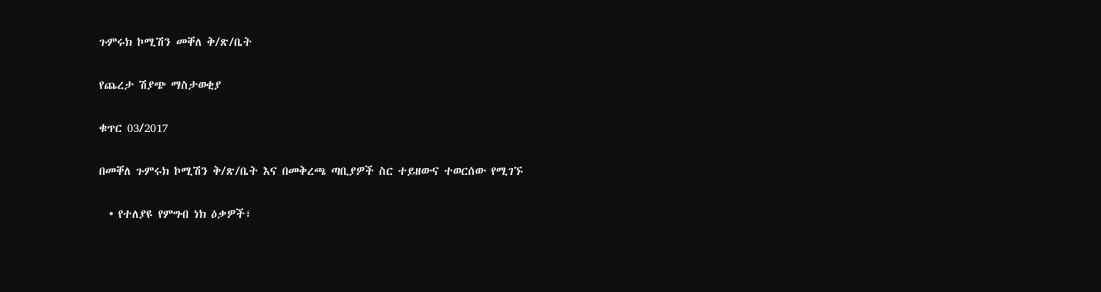ጉምሩክ ኮሚሽን መቐለ ቅ/ጽ/ቤት

የጨረታ ሽያጭ ማስታወቂያ

ቁጥር 03/2017

በመቐለ ጉምሩክ ኮሚሽን ቅ/ጽ/ቤት እና በመቅረጫ ጣቢያዎች ስር ተይዘውና ተወርሰው የሚገኙ

  • የተለያዩ የምግብ ነክ ዕቃዎች፣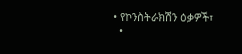• የኮንስትራክሽን ዕቃዎች፣
  •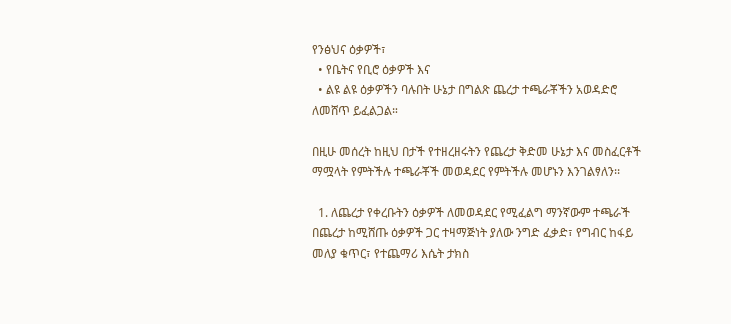የንፅህና ዕቃዎች፣
  • የቤትና የቢሮ ዕቃዎች እና
  • ልዩ ልዩ ዕቃዎችን ባሉበት ሁኔታ በግልጽ ጨረታ ተጫራቾችን አወዳድሮ ለመሸጥ ይፈልጋል።

በዚሁ መሰረት ከዚህ በታች የተዘረዘሩትን የጨረታ ቅድመ ሁኔታ እና መስፈርቶች ማሟላት የምትችሉ ተጫራቾች መወዳደር የምትችሉ መሆኑን እንገልፃለን፡፡

  1. ለጨረታ የቀረቡትን ዕቃዎች ለመወዳደር የሚፈልግ ማንኛውም ተጫራች በጨረታ ከሚሸጡ ዕቃዎች ጋር ተዛማጅነት ያለው ንግድ ፈቃድ፣ የግብር ከፋይ መለያ ቁጥር፣ የተጨማሪ እሴት ታክስ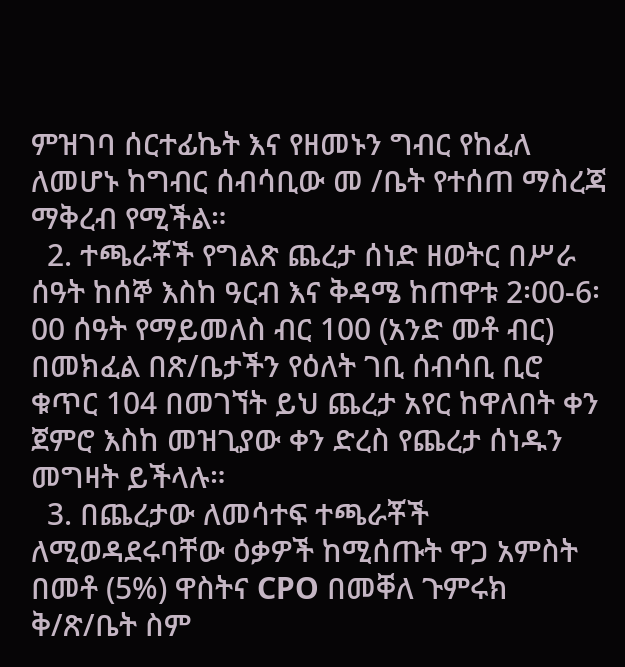ምዝገባ ሰርተፊኬት እና የዘመኑን ግብር የከፈለ ለመሆኑ ከግብር ሰብሳቢው መ /ቤት የተሰጠ ማስረጃ ማቅረብ የሚችል።
  2. ተጫራቾች የግልጽ ጨረታ ሰነድ ዘወትር በሥራ ሰዓት ከሰኞ እስከ ዓርብ እና ቅዳሜ ከጠዋቱ 2፡00-6፡00 ሰዓት የማይመለስ ብር 100 (አንድ መቶ ብር) በመክፈል በጽ/ቤታችን የዕለት ገቢ ሰብሳቢ ቢሮ ቁጥር 104 በመገኘት ይህ ጨረታ አየር ከዋለበት ቀን ጀምሮ እስከ መዝጊያው ቀን ድረስ የጨረታ ሰነዱን መግዛት ይችላሉ።
  3. በጨረታው ለመሳተፍ ተጫራቾች ለሚወዳደሩባቸው ዕቃዎች ከሚሰጡት ዋጋ አምስት በመቶ (5%) ዋስትና CPO በመቐለ ጉምሩክ ቅ/ጽ/ቤት ስም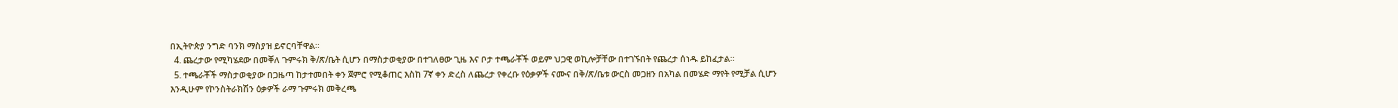በኢትዮጵያ ንግድ ባንክ ማስያዝ ይኖርባቸዋል።
  4. ጨረታው የሚካሄደው በመቐለ ጉምሩክ ቅ/ጽ/ቤት ሲሆን በማስታወቂያው በተገለፀው ጊዜ እና ቦታ ተጫራቾች ወይም ህጋዊ ወኪሎቻቸው በተገኙበት የጨረታ ሰነዱ ይከፈታል።
  5. ተጫራቾች ማስታወቂያው በጋዜጣ ከታተመበት ቀን ጀምሮ የሚቆጠር እስከ 7ኛ ቀን ድረስ ለጨረታ የቀረቡ የዕቃዎች ናሙና በቅ/ጽ/ቤቱ ውርስ መጋዘን በአካል በመሄድ ማየት የሚቻል ሲሆን እንዲሁም የኮንስትራክሽን ዕቃዎች ራማ ጉምሩክ መቅረጫ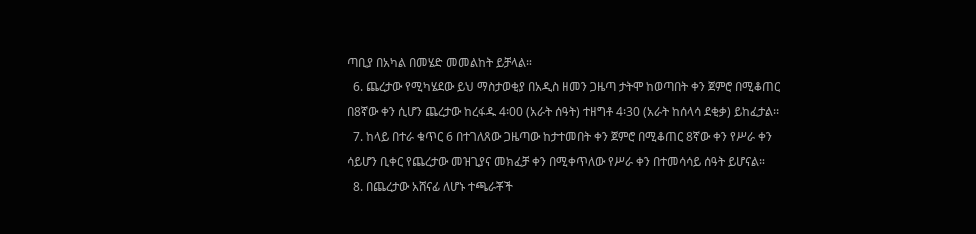ጣቢያ በአካል በመሄድ መመልከት ይቻላል።
  6. ጨረታው የሚካሄደው ይህ ማስታወቂያ በአዲስ ዘመን ጋዜጣ ታትሞ ከወጣበት ቀን ጀምሮ በሚቆጠር በ8ኛው ቀን ሲሆን ጨረታው ከረፋዱ 4፡00 (አራት ሰዓት) ተዘግቶ 4፡30 (አራት ከሰላሳ ደቂቃ) ይከፈታል፡፡
  7. ከላይ በተራ ቁጥር 6 በተገለጸው ጋዜጣው ከታተመበት ቀን ጀምሮ በሚቆጠር 8ኛው ቀን የሥራ ቀን ሳይሆን ቢቀር የጨረታው መዝጊያና መክፈቻ ቀን በሚቀጥለው የሥራ ቀን በተመሳሳይ ሰዓት ይሆናል።
  8. በጨረታው አሸናፊ ለሆኑ ተጫራቾች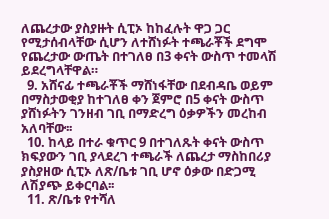ለጨረታው ያስያዙት ሲፒኦ ከከፈሉት ዋጋ ጋር የሚታሰብላቸው ሲሆን ለተሸነፉት ተጫራቾች ደግሞ የጨረታው ውጤት በተገለፀ በ3 ቀናት ውስጥ ተመላሽ ይደረግላቸዋል።
  9. አሸናፊ ተጫራቾች ማሸነፋቸው በደብዳቤ ወይም በማስታወቂያ ከተገለፀ ቀን ጀምሮ በ5 ቀናት ውስጥ ያሸነፉትን ገንዘብ ገቢ በማድረግ ዕቃዎችን መረከብ አለባቸው፡፡
  10. ከላይ በተራ ቁጥር 9 በተገለጹት ቀናት ውስጥ ክፍያውን ገቢ ያላደረገ ተጫራች ለጨረታ ማስከበሪያ ያስያዘው ሲፒኦ ለጽ/ቤቱ ገቢ ሆኖ ዕቃው በድጋሚ ለሽያጭ ይቀርባል፡፡
  11. ጽ/ቤቱ የተሻለ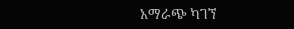አማራጭ ካገኘ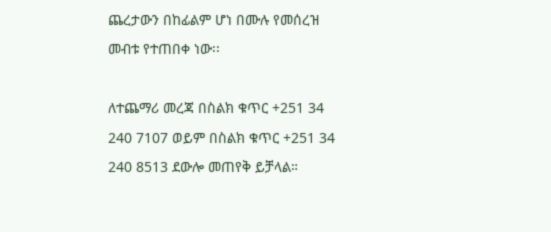ጨረታውን በከፊልም ሆነ በሙሉ የመሰረዝ መብቱ የተጠበቀ ነው፡፡

ለተጨማሪ መረጃ በስልክ ቁጥር +251 34 240 7107 ወይም በስልክ ቁጥር +251 34 240 8513 ደውሎ መጠየቅ ይቻላል።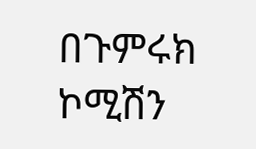በጉምሩክ ኮሚሽን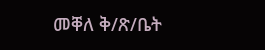መቐለ ቅ/ጽ/ቤት